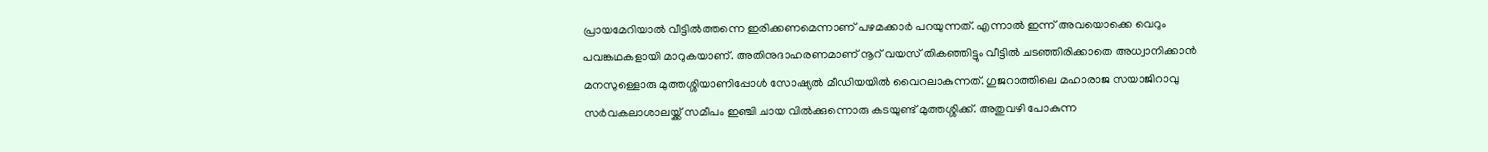പ്രായമേറിയാൽ വീട്ടിൽത്തന്നെ ഇരിക്കണമെന്നാണ് പഴമക്കാർ പറയുന്നത്. എന്നാൽ ഇന്ന് അവയൊക്കെ വെറും പവങ്കഥകളായി മാറുകയാണ്. അതിനുദാഹരണമാണ് നൂറ് വയസ് തികഞ്ഞിട്ടും വീട്ടിൽ ചടഞ്ഞിരിക്കാതെ അധ്വാനിക്കാൻ മനസുള്ളൊരു മുത്തശ്ശിയാണിപ്പോൾ സോഷ്യൽ മീഡിയയിൽ വൈറലാകുന്നത്. ഗുജറാത്തിലെ മഹാരാജ സയാജിറാവു സർവകലാശാലയ്ക്ക് സമീപം ഇഞ്ചി ചായ വിൽക്കുന്നൊരു കടയുണ്ട് മുത്തശ്ശിക്ക്. അതുവഴി പോകുന്ന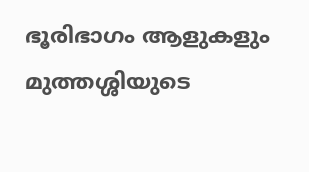ഭൂരിഭാഗം ആളുകളും മുത്തശ്ശിയുടെ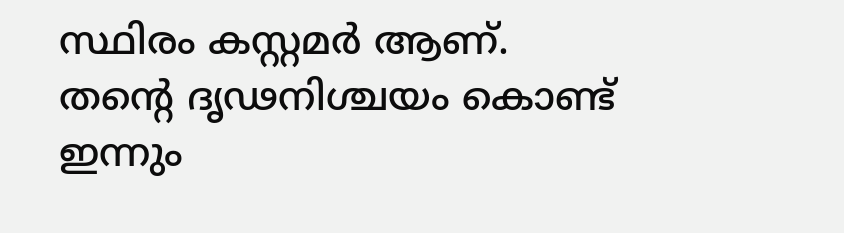സ്ഥിരം കസ്റ്റമർ ആണ്.
തന്റെ ദൃഢനിശ്ചയം കൊണ്ട് ഇന്നും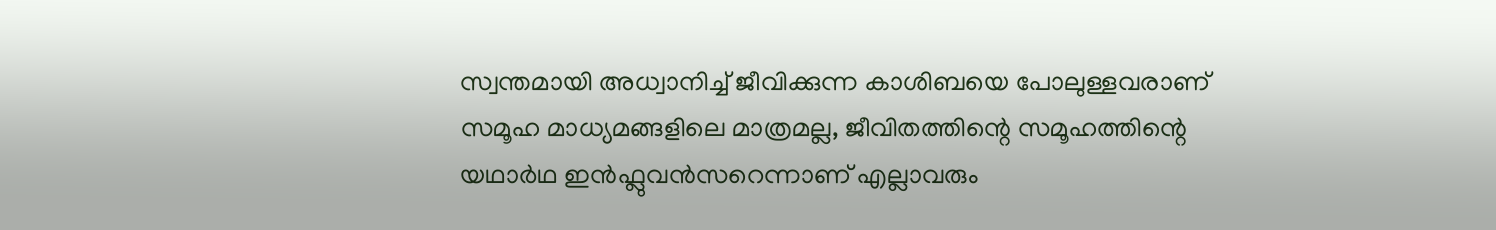സ്വന്തമായി അധ്വാനിച്ച് ജീവിക്കുന്ന കാശിബയെ പോലുള്ളവരാണ് സമൂഹ മാധ്യമങ്ങളിലെ മാത്രമല്ല, ജീവിതത്തിന്റെ സമൂഹത്തിന്റെ യഥാർഥ ഇൻഫ്ലുവൻസറെന്നാണ് എല്ലാവരും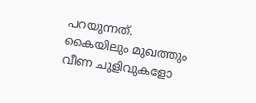പറയുന്നത്.
കൈയിലും മുഖത്തും വീണ ചുളിവുകളോ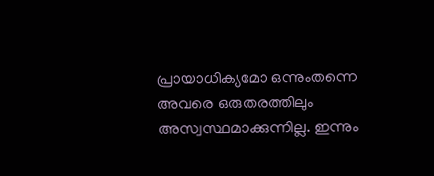പ്രായാധിക്യമോ ഒന്നുംതന്നെ അവരെ ഒരുതരത്തിലും അസ്വസ്ഥമാക്കുന്നില്ല. ഇന്നും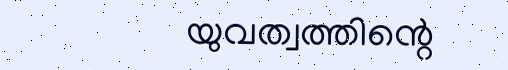യുവത്വത്തിന്റെ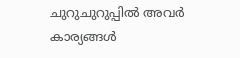ചുറുചുറുപ്പിൽ അവർ കാര്യങ്ങൾ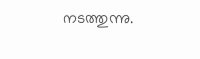നടത്തുന്നു.